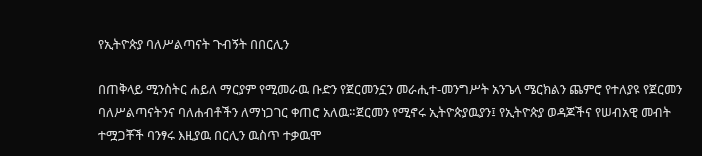የኢትዮጵያ ባለሥልጣናት ጉብኝት በበርሊን

በጠቅላይ ሚንስትር ሐይለ ማርያም የሚመራዉ ቡድን የጀርመንኗን መራሒተ-መንግሥት አንጌላ ሜርክልን ጨምሮ የተለያዩ የጀርመን ባለሥልጣናትንና ባለሐብቶችን ለማነጋገር ቀጠሮ አለዉ።ጀርመን የሚኖሩ ኢትዮጵያዉያን፤ የኢትዮጵያ ወዳጆችና የሠብአዊ መብት ተሟጋቾች ባንፃሩ እዚያዉ በርሊን ዉስጥ ተቃዉሞ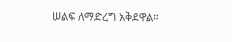ሠልፍ ለማድረግ አቅደዋል።